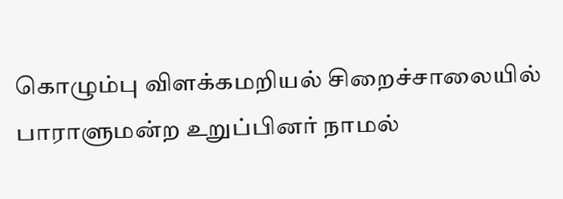கொழும்பு விளக்கமறியல் சிறைச்சாலையில் பாராளுமன்ற உறுப்பினர் நாமல்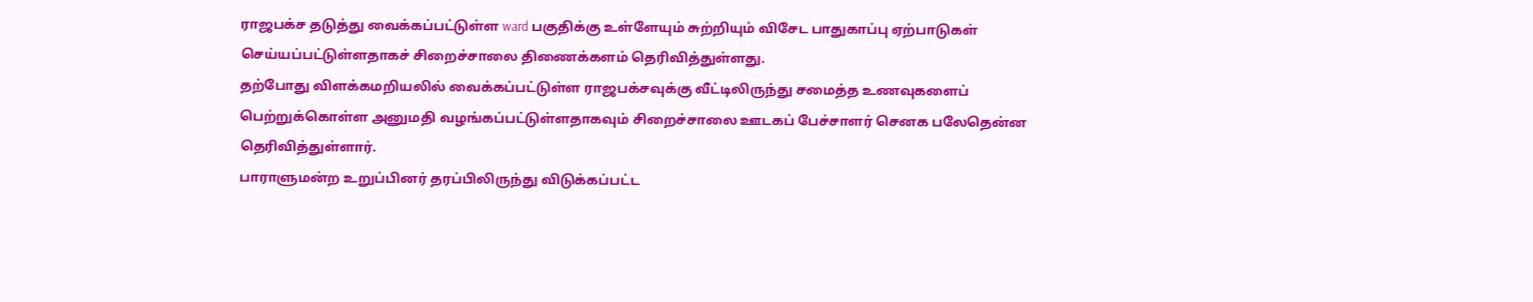ராஜபக்ச தடுத்து வைக்கப்பட்டுள்ள ward பகுதிக்கு உள்ளேயும் சுற்றியும் விசேட பாதுகாப்பு ஏற்பாடுகள் செய்யப்பட்டுள்ளதாகச் சிறைச்சாலை திணைக்களம் தெரிவித்துள்ளது.
தற்போது விளக்கமறியலில் வைக்கப்பட்டுள்ள ராஜபக்சவுக்கு வீட்டிலிருந்து சமைத்த உணவுகளைப் பெற்றுக்கொள்ள அனுமதி வழங்கப்பட்டுள்ளதாகவும் சிறைச்சாலை ஊடகப் பேச்சாளர் செனக பலேதென்ன தெரிவித்துள்ளார்.
பாராளுமன்ற உறுப்பினர் தரப்பிலிருந்து விடுக்கப்பட்ட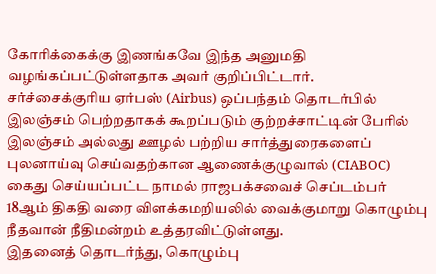கோரிக்கைக்கு இணங்கவே இந்த அனுமதி வழங்கப்பட்டுள்ளதாக அவர் குறிப்பிட்டார்.
சர்ச்சைக்குரிய ஏர்பஸ் (Airbus) ஒப்பந்தம் தொடர்பில் இலஞ்சம் பெற்றதாகக் கூறப்படும் குற்றச்சாட்டின் பேரில் இலஞ்சம் அல்லது ஊழல் பற்றிய சார்த்துரைகளைப் புலனாய்வு செய்வதற்கான ஆணைக்குழுவால் (CIABOC) கைது செய்யப்பட்ட நாமல் ராஜபக்சவைச் செப்டம்பர் 18ஆம் திகதி வரை விளக்கமறியலில் வைக்குமாறு கொழும்பு நீதவான் நீதிமன்றம் உத்தரவிட்டுள்ளது.
இதனைத் தொடர்ந்து, கொழும்பு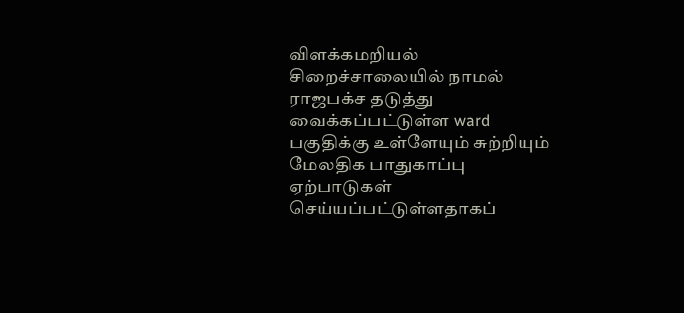விளக்கமறியல் சிறைச்சாலையில் நாமல் ராஜபக்ச தடுத்து வைக்கப்பட்டுள்ள ward பகுதிக்கு உள்ளேயும் சுற்றியும் மேலதிக பாதுகாப்பு ஏற்பாடுகள் செய்யப்பட்டுள்ளதாகப்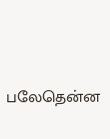பலேதென்ன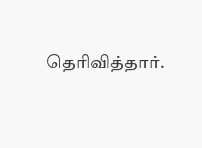தெரிவித்தார்.